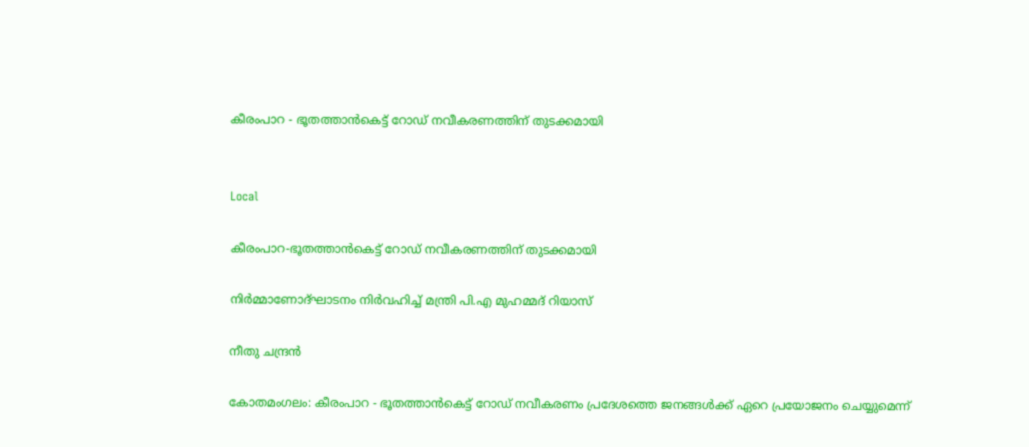കീരംപാറ - ഭൂതത്താൻകെട്ട് റോഡ് നവീകരണത്തിന് തുടക്കമായി


Local

കീരംപാറ-ഭൂതത്താൻകെട്ട് റോഡ് നവീകരണത്തിന് തുടക്കമായി

നിർമ്മാണോദ്ഘാടനം നിർവഹിച്ച് മന്ത്രി പി.എ മുഹമ്മദ് റിയാസ്

നീതു ചന്ദ്രൻ

കോതമംഗലം: കീരംപാറ - ഭൂതത്താൻകെട്ട് റോഡ് നവീകരണം പ്രദേശത്തെ ജനങ്ങൾക്ക് ഏറെ പ്രയോജനം ചെയ്യുമെന്ന്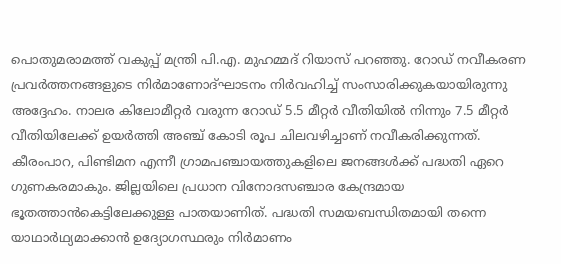പൊതുമരാമത്ത് വകുപ്പ് മന്ത്രി പി.എ. മുഹമ്മദ് റിയാസ് പറഞ്ഞു. റോഡ് നവീകരണ പ്രവർത്തനങ്ങളുടെ നിർമാണോദ്ഘാടനം നിർവഹിച്ച് സംസാരിക്കുകയായിരുന്നു അദ്ദേഹം. നാലര കിലോമീറ്റർ വരുന്ന റോഡ് 5.5 മീറ്റർ വീതിയിൽ നിന്നും 7.5 മീറ്റർ വീതിയിലേക്ക് ഉയർത്തി അഞ്ച് കോടി രൂപ ചിലവഴിച്ചാണ് നവീകരിക്കുന്നത്. കീരംപാറ, പിണ്ടിമന എന്നീ ഗ്രാമപഞ്ചായത്തുകളിലെ ജനങ്ങൾക്ക് പദ്ധതി ഏറെ ഗുണകരമാകും. ജില്ലയിലെ പ്രധാന വിനോദസഞ്ചാര കേന്ദ്രമായ ഭൂതത്താൻകെട്ടിലേക്കുള്ള പാതയാണിത്. പദ്ധതി സമയബന്ധിതമായി തന്നെ യാഥാർഥ്യമാക്കാൻ ഉദ്യോഗസ്ഥരും നിർമാണം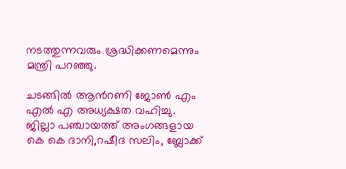നടത്തുന്നവരും ശ്രദ്ധിക്കണമെന്നും മന്ത്രി പറഞ്ഞു.

ചടങ്ങിൽ ആന്‍റണി ജോൺ എം എൽ എ അധ്യക്ഷത വഹിച്ചു. ജില്ലാ പഞ്ചായത്ത് അംഗങ്ങളായ കെ കെ ദാനി,റഷീദ സലിം, ബ്ലോക്ക്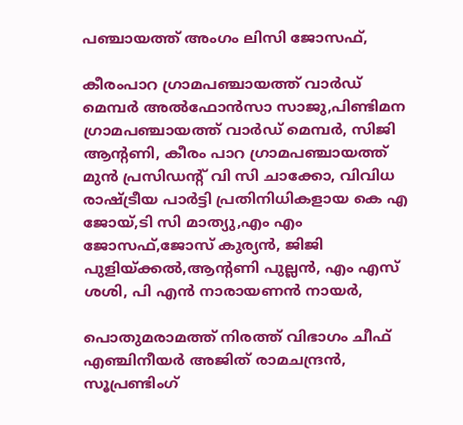പഞ്ചായത്ത് അംഗം ലിസി ജോസഫ്,

കീരംപാറ ഗ്രാമപഞ്ചായത്ത് വാർഡ് മെമ്പർ അൽഫോൻസാ സാജു,പിണ്ടിമന ഗ്രാമപഞ്ചായത്ത് വാർഡ് മെമ്പർ, സിജി ആന്‍റണി, കീരം പാറ ഗ്രാമപഞ്ചായത്ത് മുൻ പ്രസിഡന്‍റ് വി സി ചാക്കോ, വിവിധ രാഷ്ട്രീയ പാർട്ടി പ്രതിനിധികളായ കെ എ ജോയ്,ടി സി മാത്യു,എം എം ജോസഫ്,ജോസ് കുര്യൻ, ജിജി പുളിയ്ക്കൽ,ആന്‍റണി പുല്ലൻ, എം എസ് ശശി, പി എൻ നാരായണൻ നായർ,

പൊതുമരാമത്ത് നിരത്ത് വിഭാഗം ചീഫ് എഞ്ചിനീയർ അജിത് രാമചന്ദ്രൻ, സൂപ്രണ്ടിംഗ്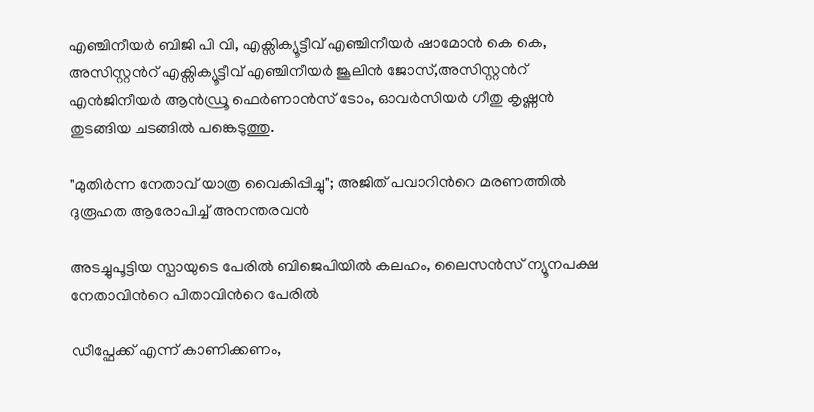എഞ്ചിനീയർ ബിജി പി വി, എക്സിക്യൂട്ടീവ് എഞ്ചിനീയർ ഷാമോൻ കെ കെ, അസിസ്റ്റന്‍റ് എക്സിക്യൂട്ടീവ് എഞ്ചിനീയർ ജൂലിൻ ജോസ്,അസിസ്റ്റന്‍റ് എൻജിനീയർ ആൻഡ്രൂ ഫെർണാൻസ് ടോം, ഓവർസിയർ ഗീതു കൃഷ്ണൻ തുടങ്ങിയ ചടങ്ങിൽ പങ്കെടുത്തു.

"മുതിർന്ന നേതാവ് യാത്ര വൈകിപ്പിച്ചു"; അജിത് പവാറിന്‍റെ മരണത്തിൽ ദുരൂഹത ആരോപിച്ച് അനന്തരവൻ

അടച്ചുപൂട്ടിയ സ്പായുടെ പേരിൽ ബിജെപിയിൽ കലഹം, ലൈസൻസ് ന്യൂനപക്ഷ നേതാവിന്‍റെ പിതാവിന്‍റെ പേരിൽ

ഡീപ്ഫേക്ക് എന്ന് കാണിക്കണം,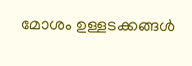മോശം ഉള്ളടക്കങ്ങൾ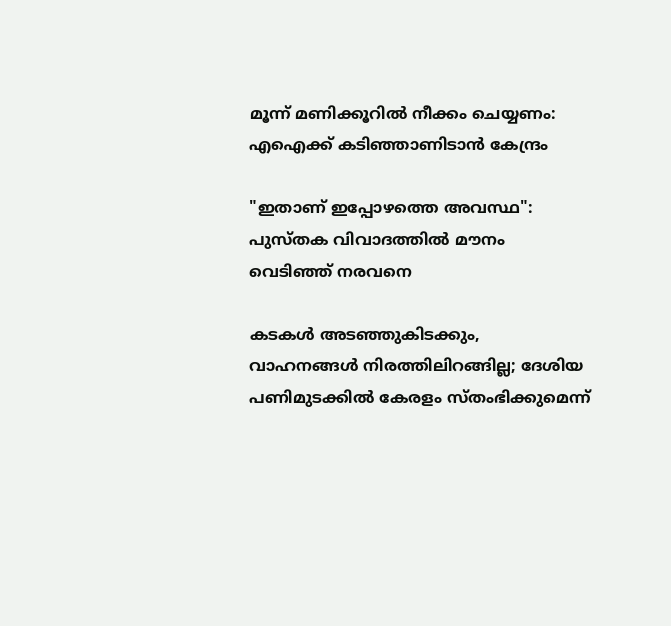മൂന്ന് മണിക്കൂറിൽ നീക്കം ചെയ്യണം: എഐക്ക് കടിഞ്ഞാണിടാൻ കേന്ദ്രം

"ഇതാണ് ഇപ്പോഴത്തെ അവസ്ഥ": പുസ്തക വിവാദത്തിൽ മൗനം വെടിഞ്ഞ് നരവനെ

കടകൾ അടഞ്ഞുകിടക്കും, വാഹനങ്ങൾ നിരത്തിലിറങ്ങില്ല; ദേശിയ പണിമുടക്കിൽ കേരളം സ്തംഭിക്കുമെന്ന്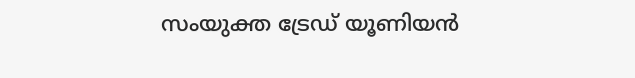സംയുക്ത ട്രേഡ് യൂണിയൻ